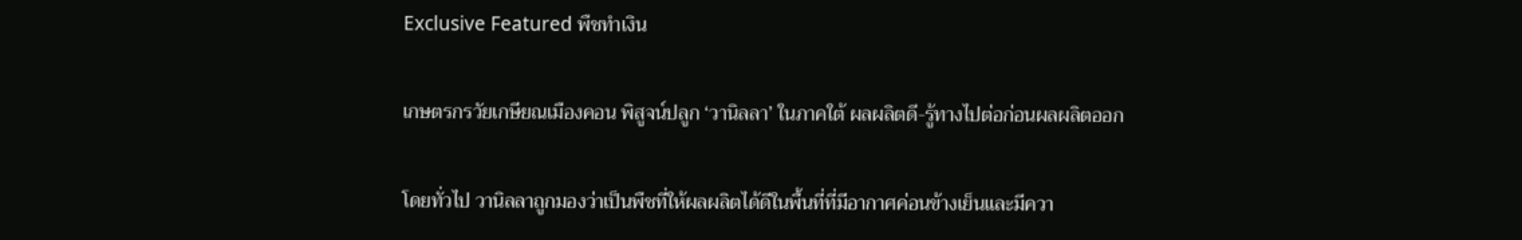Exclusive Featured พืชทำเงิน

เกษตรกรวัยเกษียณเมืองคอน พิสูจน์ปลูก ‘วานิลลา’ ในภาคใต้ ผลผลิตดี-รู้ทางไปต่อก่อนผลผลิตออก

โดยทั่วไป วานิลลาถูกมองว่าเป็นพืชที่ให้ผลผลิตได้ดีในพื้นที่ที่มีอากาศค่อนข้างเย็นและมีควา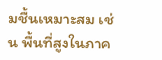มชื้นเหมาะสม เช่น พื้นที่สูงในภาค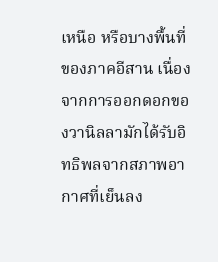เหนือ หรือบางพื้นที่ของภาคอีสาน เนื่องจากการออกดอกของวานิลลามักได้รับอิทธิพลจากสภาพอากาศที่เย็นลง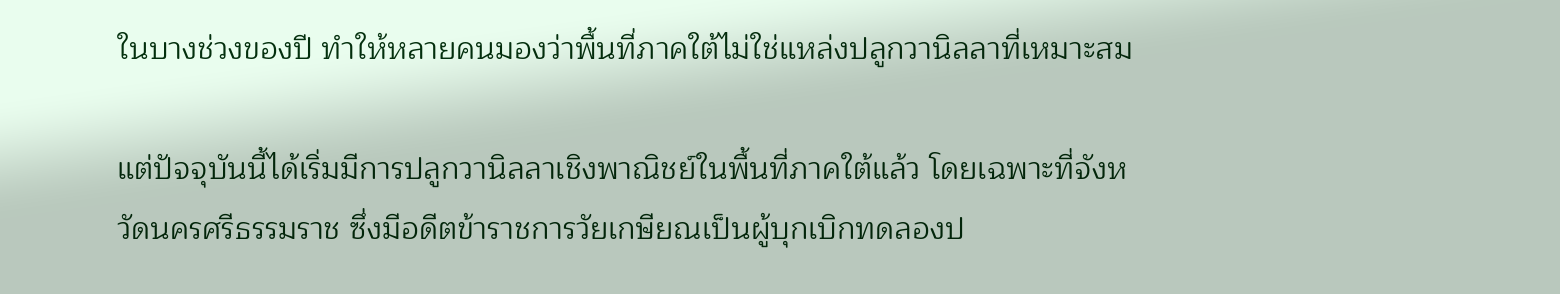ในบางช่วงของปี ทำให้หลายคนมองว่าพื้นที่ภาคใต้ไม่ใช่แหล่งปลูกวานิลลาที่เหมาะสม

แต่ปัจจุบันนี้ได้เริ่มมีการปลูกวานิลลาเชิงพาณิชย์ในพื้นที่ภาคใต้แล้ว โดยเฉพาะที่จังหวัดนครศรีธรรมราช ซึ่งมีอดีตข้าราชการวัยเกษียณเป็นผู้บุกเบิกทดลองป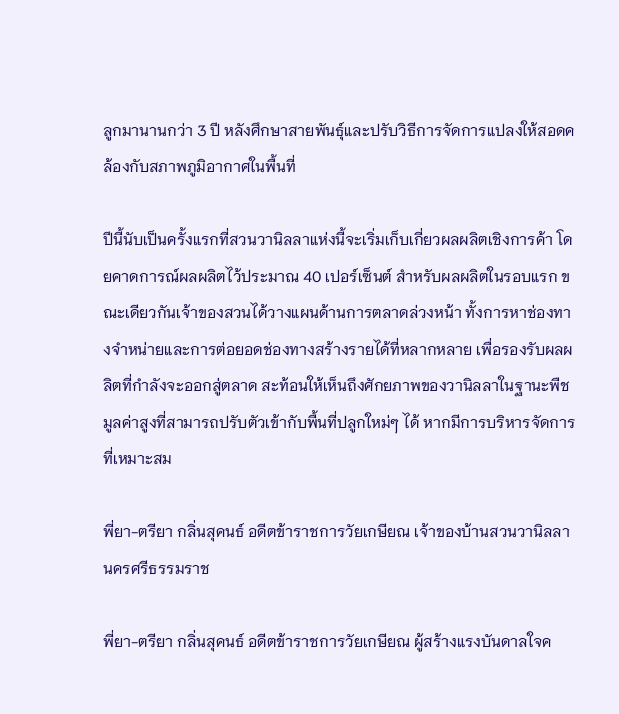ลูกมานานกว่า 3 ปี หลังศึกษาสายพันธุ์และปรับวิธีการจัดการแปลงให้สอดคล้องกับสภาพภูมิอากาศในพื้นที่

ปีนี้นับเป็นครั้งแรกที่สวนวานิลลาแห่งนี้จะเริ่มเก็บเกี่ยวผลผลิตเชิงการค้า โดยคาดการณ์ผลผลิตไว้ประมาณ 40 เปอร์เซ็นต์ สำหรับผลผลิตในรอบแรก ขณะเดียวกันเจ้าของสวนได้วางแผนด้านการตลาดล่วงหน้า ทั้งการหาช่องทางจำหน่ายและการต่อยอดช่องทางสร้างรายได้ที่หลากหลาย เพื่อรองรับผลผลิตที่กำลังจะออกสู่ตลาด สะท้อนให้เห็นถึงศักยภาพของวานิลลาในฐานะพืชมูลค่าสูงที่สามารถปรับตัวเข้ากับพื้นที่ปลูกใหม่ๆ ได้ หากมีการบริหารจัดการที่เหมาะสม

พี่ยา-ตรียา กลิ่นสุคนธ์ อดีตข้าราชการวัยเกษียณ เจ้าของบ้านสวนวานิลลา นครศรีธรรมราช

พี่ยา-ตรียา กลิ่นสุคนธ์ อดีตข้าราชการวัยเกษียณ ผู้สร้างแรงบันดาลใจค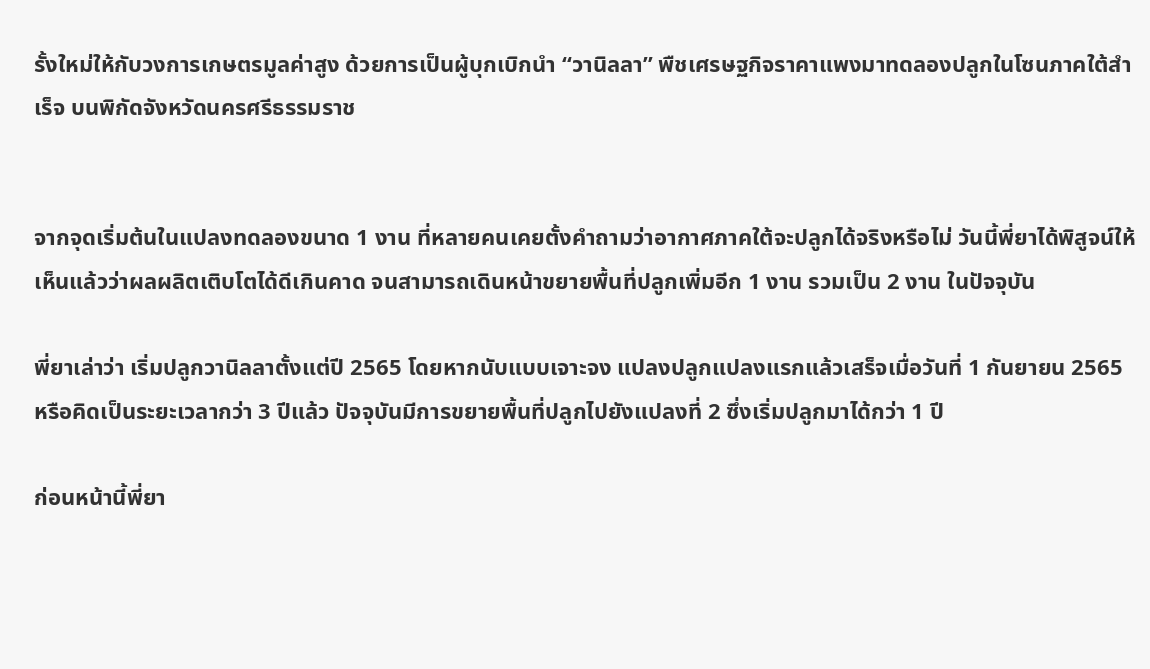รั้งใหม่ให้กับวงการเกษตรมูลค่าสูง ด้วยการเป็นผู้บุกเบิกนำ “วานิลลา” พืชเศรษฐกิจราคาแพงมาทดลองปลูกในโซนภาคใต้สำเร็จ บนพิกัดจังหวัดนครศรีธรรมราช


จากจุดเริ่มต้นในแปลงทดลองขนาด 1 งาน ที่หลายคนเคยตั้งคำถามว่าอากาศภาคใต้จะปลูกได้จริงหรือไม่ วันนี้พี่ยาได้พิสูจน์ให้เห็นแล้วว่าผลผลิตเติบโตได้ดีเกินคาด จนสามารถเดินหน้าขยายพื้นที่ปลูกเพิ่มอีก 1 งาน รวมเป็น 2 งาน ในปัจจุบัน

พี่ยาเล่าว่า เริ่มปลูกวานิลลาตั้งแต่ปี 2565 โดยหากนับแบบเจาะจง แปลงปลูกแปลงแรกแล้วเสร็จเมื่อวันที่ 1 กันยายน 2565 หรือคิดเป็นระยะเวลากว่า 3 ปีแล้ว ปัจจุบันมีการขยายพื้นที่ปลูกไปยังแปลงที่ 2 ซึ่งเริ่มปลูกมาได้กว่า 1 ปี

ก่อนหน้านี้พี่ยา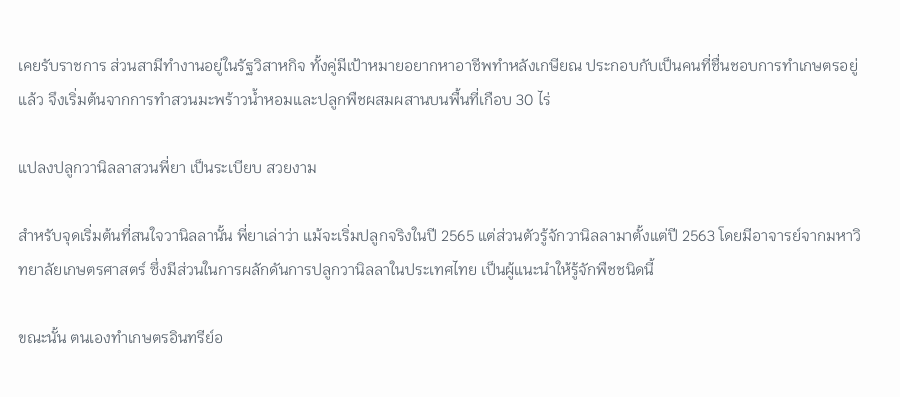เคยรับราชการ ส่วนสามีทำงานอยู่ในรัฐวิสาหกิจ ทั้งคู่มีเป้าหมายอยากหาอาชีพทำหลังเกษียณ ประกอบกับเป็นคนที่ชื่นชอบการทำเกษตรอยู่แล้ว จึงเริ่มต้นจากการทำสวนมะพร้าวน้ำหอมและปลูกพืชผสมผสานบนพื้นที่เกือบ 30 ไร่

แปลงปลูกวานิลลาสวนพี่ยา เป็นระเบียบ สวยงาม

สำหรับจุดเริ่มต้นที่สนใจวานิลลานั้น พี่ยาเล่าว่า แม้จะเริ่มปลูกจริงในปี 2565 แต่ส่วนตัวรู้จักวานิลลามาตั้งแต่ปี 2563 โดยมีอาจารย์จากมหาวิทยาลัยเกษตรศาสตร์ ซึ่งมีส่วนในการผลักดันการปลูกวานิลลาในประเทศไทย เป็นผู้แนะนำให้รู้จักพืชชนิดนี้

ขณะนั้น ตนเองทำเกษตรอินทรีย์อ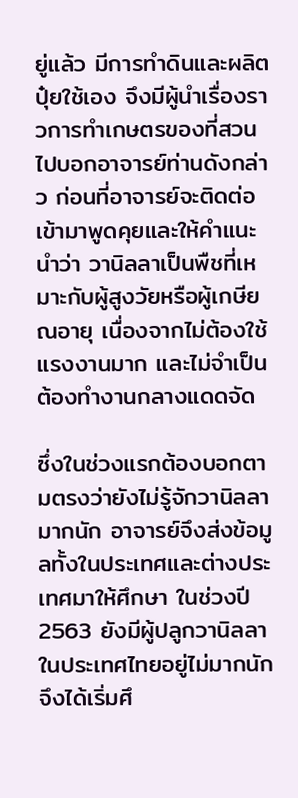ยู่แล้ว มีการทำดินและผลิตปุ๋ยใช้เอง จึงมีผู้นำเรื่องราวการทำเกษตรของที่สวนไปบอกอาจารย์ท่านดังกล่าว ก่อนที่อาจารย์จะติดต่อเข้ามาพูดคุยและให้คำแนะนำว่า วานิลลาเป็นพืชที่เหมาะกับผู้สูงวัยหรือผู้เกษียณอายุ เนื่องจากไม่ต้องใช้แรงงานมาก และไม่จำเป็นต้องทำงานกลางแดดจัด

ซึ่งในช่วงแรกต้องบอกตามตรงว่ายังไม่รู้จักวานิลลามากนัก อาจารย์จึงส่งข้อมูลทั้งในประเทศและต่างประเทศมาให้ศึกษา ในช่วงปี 2563 ยังมีผู้ปลูกวานิลลาในประเทศไทยอยู่ไม่มากนัก จึงได้เริ่มศึ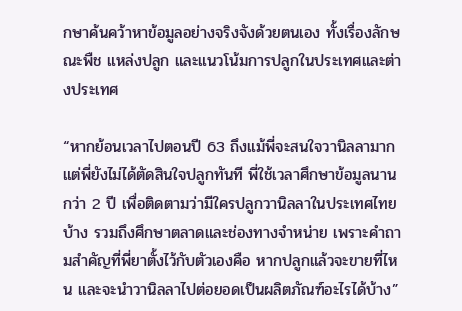กษาค้นคว้าหาข้อมูลอย่างจริงจังด้วยตนเอง ทั้งเรื่องลักษณะพืช แหล่งปลูก และแนวโน้มการปลูกในประเทศและต่างประเทศ

“หากย้อนเวลาไปตอนปี 63 ถึงแม้พี่จะสนใจวานิลลามาก แต่พี่ยังไม่ได้ตัดสินใจปลูกทันที พี่ใช้เวลาศึกษาข้อมูลนานกว่า 2 ปี เพื่อติดตามว่ามีใครปลูกวานิลลาในประเทศไทยบ้าง รวมถึงศึกษาตลาดและช่องทางจำหน่าย เพราะคำถามสำคัญที่พี่ยาตั้งไว้กับตัวเองคือ หากปลูกแล้วจะขายที่ไหน และจะนำวานิลลาไปต่อยอดเป็นผลิตภัณฑ์อะไรได้บ้าง”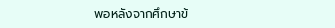พอหลังจากศึกษาข้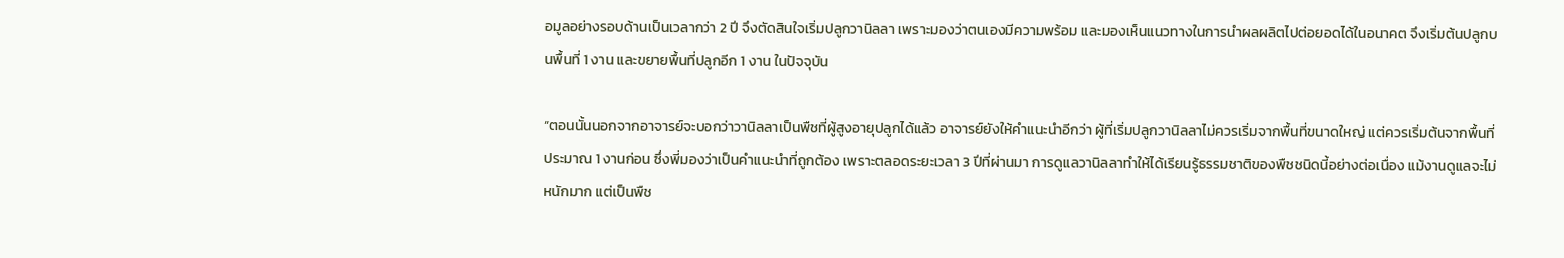อมูลอย่างรอบด้านเป็นเวลากว่า 2 ปี จึงตัดสินใจเริ่มปลูกวานิลลา เพราะมองว่าตนเองมีความพร้อม และมองเห็นแนวทางในการนำผลผลิตไปต่อยอดได้ในอนาคต จึงเริ่มต้นปลูกบนพื้นที่ 1 งาน และขยายพื้นที่ปลูกอีก 1 งาน ในปัจจุบัน

“ตอนนั้นนอกจากอาจารย์จะบอกว่าวานิลลาเป็นพืชที่ผู้สูงอายุปลูกได้แล้ว อาจารย์ยังให้คำแนะนำอีกว่า ผู้ที่เริ่มปลูกวานิลลาไม่ควรเริ่มจากพื้นที่ขนาดใหญ่ แต่ควรเริ่มต้นจากพื้นที่ประมาณ 1 งานก่อน ซึ่งพี่มองว่าเป็นคำแนะนำที่ถูกต้อง เพราะตลอดระยะเวลา 3 ปีที่ผ่านมา การดูแลวานิลลาทำให้ได้เรียนรู้ธรรมชาติของพืชชนิดนี้อย่างต่อเนื่อง แม้งานดูแลจะไม่หนักมาก แต่เป็นพืช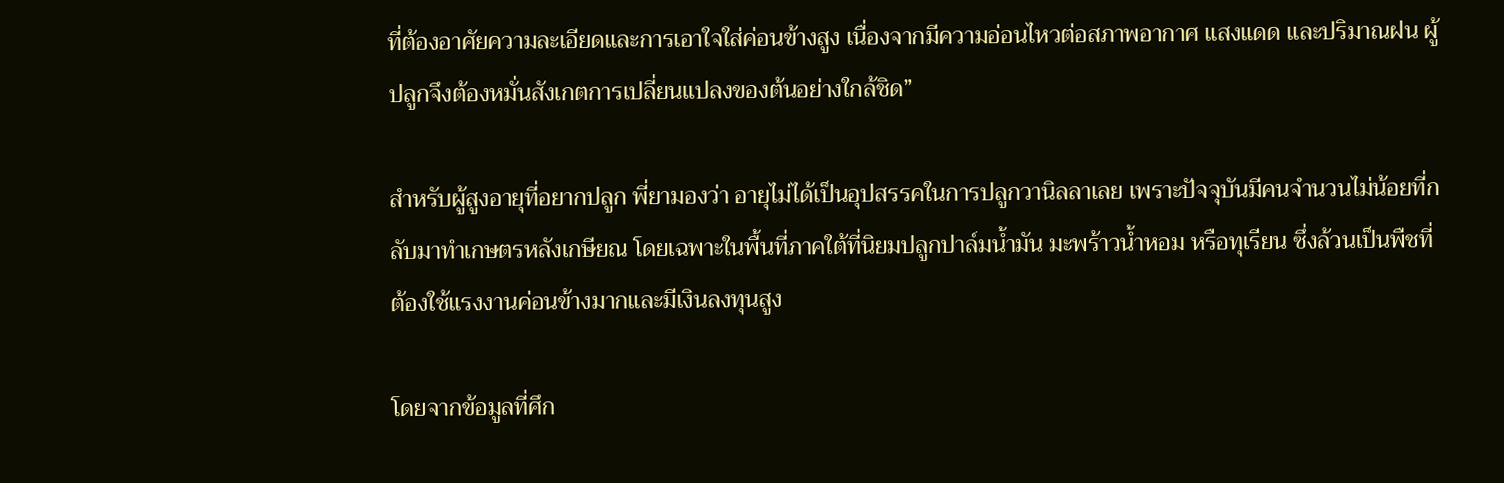ที่ต้องอาศัยความละเอียดและการเอาใจใส่ค่อนข้างสูง เนื่องจากมีความอ่อนไหวต่อสภาพอากาศ แสงแดด และปริมาณฝน ผู้ปลูกจึงต้องหมั่นสังเกตการเปลี่ยนแปลงของต้นอย่างใกล้ชิด”

สำหรับผู้สูงอายุที่อยากปลูก พี่ยามองว่า อายุไม่ได้เป็นอุปสรรคในการปลูกวานิลลาเลย เพราะปัจจุบันมีคนจำนวนไม่น้อยที่กลับมาทำเกษตรหลังเกษียณ โดยเฉพาะในพื้นที่ภาคใต้ที่นิยมปลูกปาล์มน้ำมัน มะพร้าวน้ำหอม หรือทุเรียน ซึ่งล้วนเป็นพืชที่ต้องใช้แรงงานค่อนข้างมากและมีเงินลงทุนสูง

โดยจากข้อมูลที่ศึก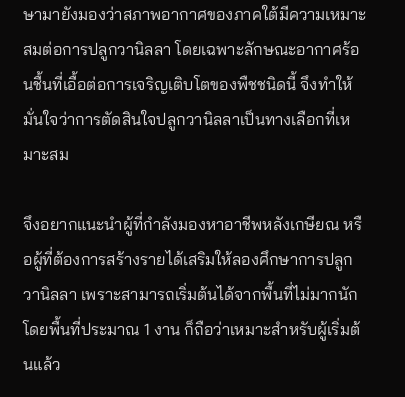ษามายังมองว่าสภาพอากาศของภาคใต้มีความเหมาะสมต่อการปลูกวานิลลา โดยเฉพาะลักษณะอากาศร้อนชื้นที่เอื้อต่อการเจริญเติบโตของพืชชนิดนี้ จึงทำให้มั่นใจว่าการตัดสินใจปลูกวานิลลาเป็นทางเลือกที่เหมาะสม

จึงอยากแนะนำผู้ที่กำลังมองหาอาชีพหลังเกษียณ หรือผู้ที่ต้องการสร้างรายได้เสริมให้ลองศึกษาการปลูกวานิลลา เพราะสามารถเริ่มต้นได้จากพื้นที่ไม่มากนัก โดยพื้นที่ประมาณ 1 งาน ก็ถือว่าเหมาะสำหรับผู้เริ่มต้นแล้ว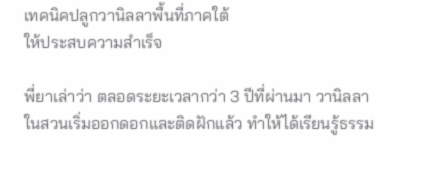เทคนิคปลูกวานิลลาพื้นที่ภาคใต้
ให้ประสบความสำเร็จ

พี่ยาเล่าว่า ตลอดระยะเวลากว่า 3 ปีที่ผ่านมา วานิลลาในสวนเริ่มออกดอกและติดฝักแล้ว ทำให้ได้เรียนรู้ธรรม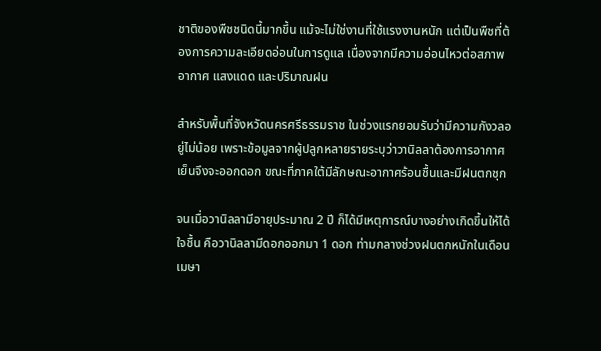ชาติของพืชชนิดนี้มากขึ้น แม้จะไม่ใช่งานที่ใช้แรงงานหนัก แต่เป็นพืชที่ต้องการความละเอียดอ่อนในการดูแล เนื่องจากมีความอ่อนไหวต่อสภาพอากาศ แสงแดด และปริมาณฝน

สำหรับพื้นที่จังหวัดนครศรีธรรมราช ในช่วงแรกยอมรับว่ามีความกังวลอยู่ไม่น้อย เพราะข้อมูลจากผู้ปลูกหลายรายระบุว่าวานิลลาต้องการอากาศเย็นจึงจะออกดอก ขณะที่ภาคใต้มีลักษณะอากาศร้อนชื้นและมีฝนตกชุก

จนเมื่อวานิลลามีอายุประมาณ 2 ปี ก็ได้มีเหตุการณ์บางอย่างเกิดขึ้นให้ได้ใจชื้น คือวานิลลามีดอกออกมา 1 ดอก ท่ามกลางช่วงฝนตกหนักในเดือนเมษา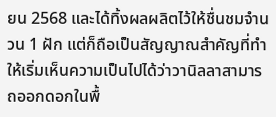ยน 2568 และได้ทิ้งผลผลิตไว้ให้ชื่นชมจำนวน 1 ฝัก แต่ก็ถือเป็นสัญญาณสำคัญที่ทำให้เริ่มเห็นความเป็นไปได้ว่าวานิลลาสามารถออกดอกในพื้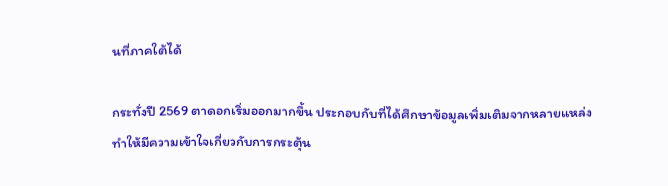นที่ภาคใต้ได้

กระทั่งปี 2569 ตาดอกเริ่มออกมากขึ้น ประกอบกับที่ได้ศึกษาข้อมูลเพิ่มเติมจากหลายแหล่ง ทำให้มีความเข้าใจเกี่ยวกับการกระตุ้น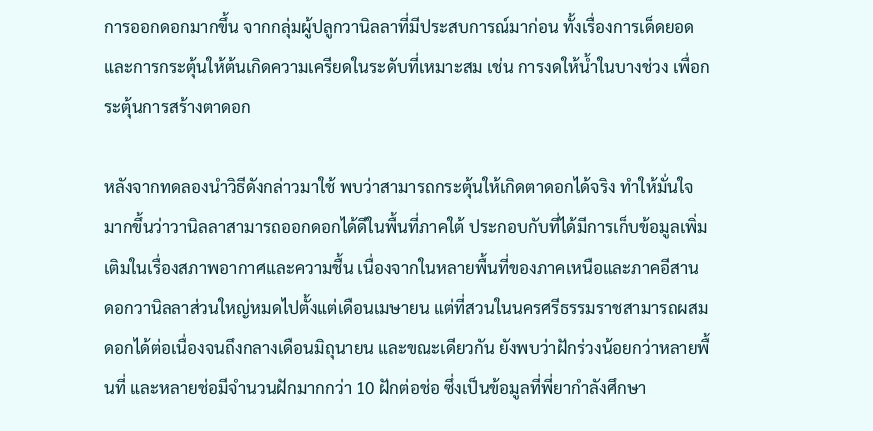การออกดอกมากขึ้น จากกลุ่มผู้ปลูกวานิลลาที่มีประสบการณ์มาก่อน ทั้งเรื่องการเด็ดยอด และการกระตุ้นให้ต้นเกิดความเครียดในระดับที่เหมาะสม เช่น การงดให้น้ำในบางช่วง เพื่อกระตุ้นการสร้างตาดอก

หลังจากทดลองนำวิธีดังกล่าวมาใช้ พบว่าสามารถกระตุ้นให้เกิดตาดอกได้จริง ทำให้มั่นใจมากขึ้นว่าวานิลลาสามารถออกดอกได้ดีในพื้นที่ภาคใต้ ประกอบกับที่ได้มีการเก็บข้อมูลเพิ่มเติมในเรื่องสภาพอากาศและความชื้น เนื่องจากในหลายพื้นที่ของภาคเหนือและภาคอีสาน ดอกวานิลลาส่วนใหญ่หมดไปตั้งแต่เดือนเมษายน แต่ที่สวนในนครศรีธรรมราชสามารถผสมดอกได้ต่อเนื่องจนถึงกลางเดือนมิถุนายน และขณะเดียวกัน ยังพบว่าฝักร่วงน้อยกว่าหลายพื้นที่ และหลายช่อมีจำนวนฝักมากกว่า 10 ฝักต่อช่อ ซึ่งเป็นข้อมูลที่พี่ยากำลังศึกษา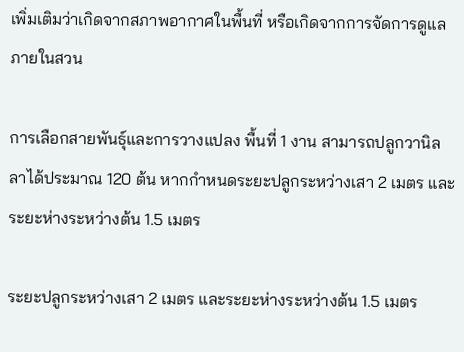เพิ่มเติมว่าเกิดจากสภาพอากาศในพื้นที่ หรือเกิดจากการจัดการดูแลภายในสวน

การเลือกสายพันธุ์และการวางแปลง พื้นที่ 1 งาน สามารถปลูกวานิลลาได้ประมาณ 120 ต้น หากกำหนดระยะปลูกระหว่างเสา 2 เมตร และระยะห่างระหว่างต้น 1.5 เมตร

ระยะปลูกระหว่างเสา 2 เมตร และระยะห่างระหว่างต้น 1.5 เมตร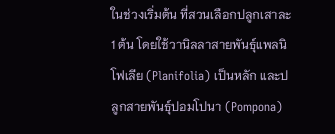ในช่วงเริ่มต้น ที่สวนเลือกปลูกเสาละ 1 ต้น โดยใช้วานิลลาสายพันธุ์แพลนิโฟเลีย (Planifolia) เป็นหลัก และปลูกสายพันธุ์ปอมโปนา (Pompona)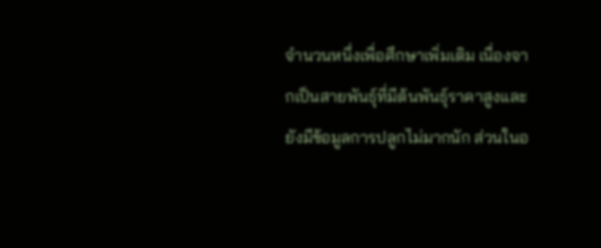จำนวนหนึ่งเพื่อศึกษาเพิ่มเติม เนื่องจากเป็นสายพันธุ์ที่มีต้นพันธุ์ราคาสูงและยังมีข้อมูลการปลูกไม่มากนัก ส่วนในอ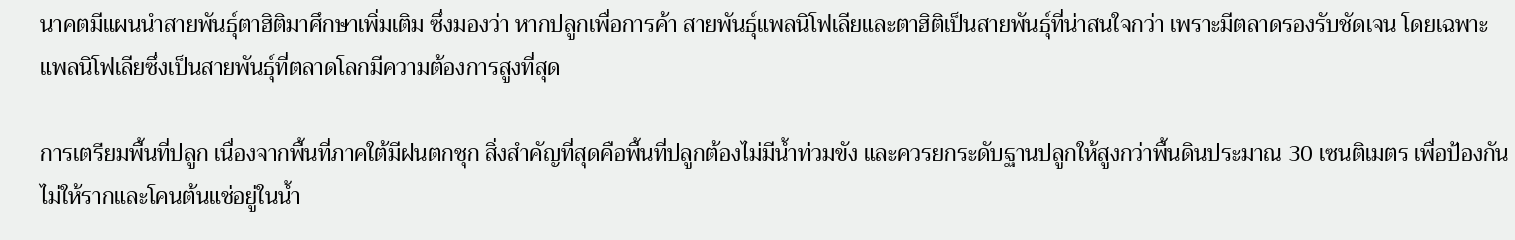นาคตมีแผนนำสายพันธุ์ตาฮิติมาศึกษาเพิ่มเติม ซึ่งมองว่า หากปลูกเพื่อการค้า สายพันธุ์แพลนิโฟเลียและตาฮิติเป็นสายพันธุ์ที่น่าสนใจกว่า เพราะมีตลาดรองรับชัดเจน โดยเฉพาะแพลนิโฟเลียซึ่งเป็นสายพันธุ์ที่ตลาดโลกมีความต้องการสูงที่สุด

การเตรียมพื้นที่ปลูก เนื่องจากพื้นที่ภาคใต้มีฝนตกชุก สิ่งสำคัญที่สุดคือพื้นที่ปลูกต้องไม่มีน้ำท่วมขัง และควรยกระดับฐานปลูกให้สูงกว่าพื้นดินประมาณ 30 เซนติเมตร เพื่อป้องกันไม่ให้รากและโคนต้นแช่อยู่ในน้ำ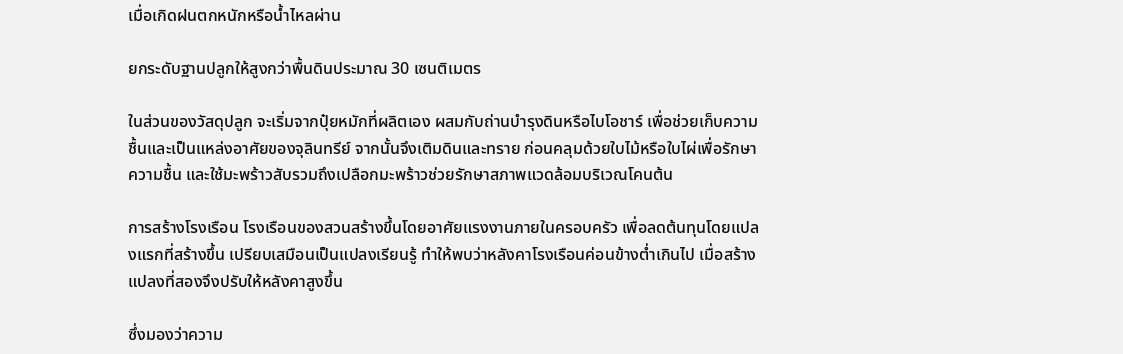เมื่อเกิดฝนตกหนักหรือน้ำไหลผ่าน

ยกระดับฐานปลูกให้สูงกว่าพื้นดินประมาณ 30 เซนติเมตร

ในส่วนของวัสดุปลูก จะเริ่มจากปุ๋ยหมักที่ผลิตเอง ผสมกับถ่านบำรุงดินหรือไบโอชาร์ เพื่อช่วยเก็บความชื้นและเป็นแหล่งอาศัยของจุลินทรีย์ จากนั้นจึงเติมดินและทราย ก่อนคลุมด้วยใบไม้หรือใบไผ่เพื่อรักษาความชื้น และใช้มะพร้าวสับรวมถึงเปลือกมะพร้าวช่วยรักษาสภาพแวดล้อมบริเวณโคนต้น

การสร้างโรงเรือน โรงเรือนของสวนสร้างขึ้นโดยอาศัยแรงงานภายในครอบครัว เพื่อลดต้นทุนโดยแปลงแรกที่สร้างขึ้น เปรียบเสมือนเป็นแปลงเรียนรู้ ทำให้พบว่าหลังคาโรงเรือนค่อนข้างต่ำเกินไป เมื่อสร้างแปลงที่สองจึงปรับให้หลังคาสูงขึ้น

ซึ่งมองว่าความ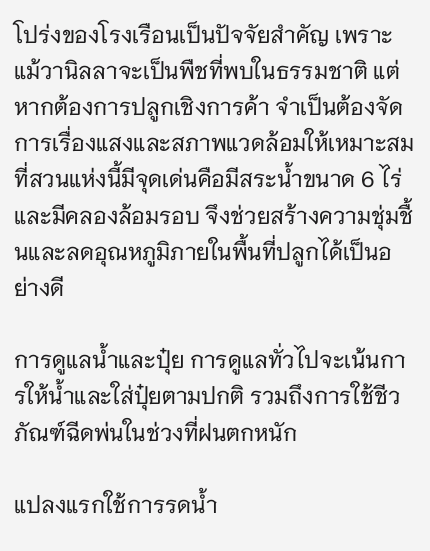โปร่งของโรงเรือนเป็นปัจจัยสำคัญ เพราะแม้วานิลลาจะเป็นพืชที่พบในธรรมชาติ แต่หากต้องการปลูกเชิงการค้า จำเป็นต้องจัดการเรื่องแสงและสภาพแวดล้อมให้เหมาะสม ที่สวนแห่งนี้มีจุดเด่นคือมีสระน้ำขนาด 6 ไร่ และมีคลองล้อมรอบ จึงช่วยสร้างความชุ่มชื้นและลดอุณหภูมิภายในพื้นที่ปลูกได้เป็นอย่างดี

การดูแลน้ำและปุ๋ย การดูแลทั่วไปจะเน้นการให้น้ำและใส่ปุ๋ยตามปกติ รวมถึงการใช้ชีวภัณฑ์ฉีดพ่นในช่วงที่ฝนตกหนัก

แปลงแรกใช้การรดน้ำ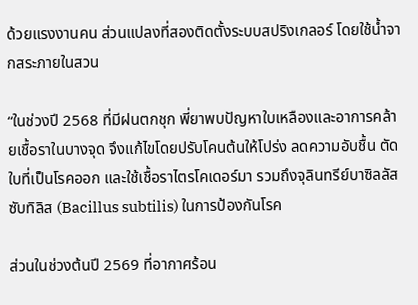ด้วยแรงงานคน ส่วนแปลงที่สองติดตั้งระบบสปริงเกลอร์ โดยใช้น้ำจากสระภายในสวน

“ในช่วงปี 2568 ที่มีฝนตกชุก พี่ยาพบปัญหาใบเหลืองและอาการคล้ายเชื้อราในบางจุด จึงแก้ไขโดยปรับโคนต้นให้โปร่ง ลดความอับชื้น ตัดใบที่เป็นโรคออก และใช้เชื้อราไตรโคเดอร์มา รวมถึงจุลินทรีย์บาซิลลัส ซับทิลิส (Bacillus subtilis) ในการป้องกันโรค

ส่วนในช่วงต้นปี 2569 ที่อากาศร้อน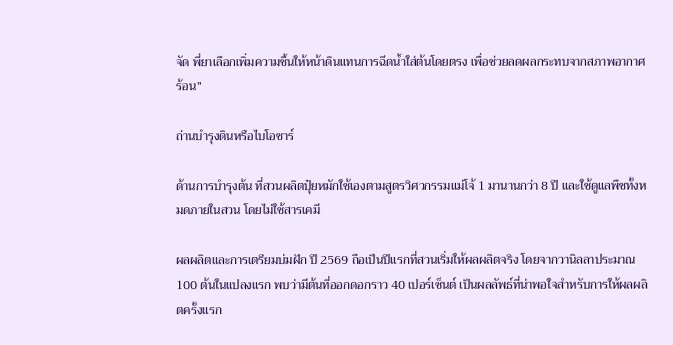จัด พี่ยาเลือกเพิ่มความชื้นให้หน้าดินแทนการฉีดน้ำใส่ต้นโดยตรง เพื่อช่วยลดผลกระทบจากสภาพอากาศร้อน”

ถ่านบำรุงดินหรือไบโอชาร์

ด้านการบำรุงต้น ที่สวนผลิตปุ๋ยหมักใช้เองตามสูตรวิศวกรรมแม่โจ้ 1 มานานกว่า 8 ปี และใช้ดูแลพืชทั้งหมดภายในสวน โดยไม่ใช้สารเคมี

ผลผลิตและการเตรียมบ่มฝัก ปี 2569 ถือเป็นปีแรกที่สวนเริ่มให้ผลผลิตจริง โดยจากวานิลลาประมาณ 100 ต้นในแปลงแรก พบว่ามีต้นที่ออกดอกราว 40 เปอร์เซ็นต์ เป็นผลลัพธ์ที่น่าพอใจสำหรับการให้ผลผลิตครั้งแรก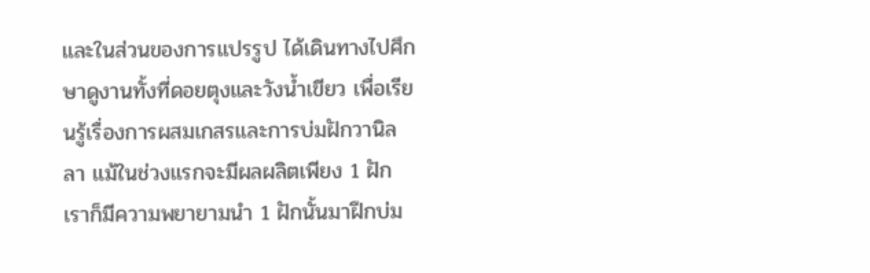และในส่วนของการแปรรูป ได้เดินทางไปศึกษาดูงานทั้งที่ดอยตุงและวังน้ำเขียว เพื่อเรียนรู้เรื่องการผสมเกสรและการบ่มฝักวานิลลา แม้ในช่วงแรกจะมีผลผลิตเพียง 1 ฝัก เราก็มีความพยายามนำ 1 ฝักนั้นมาฝึกบ่ม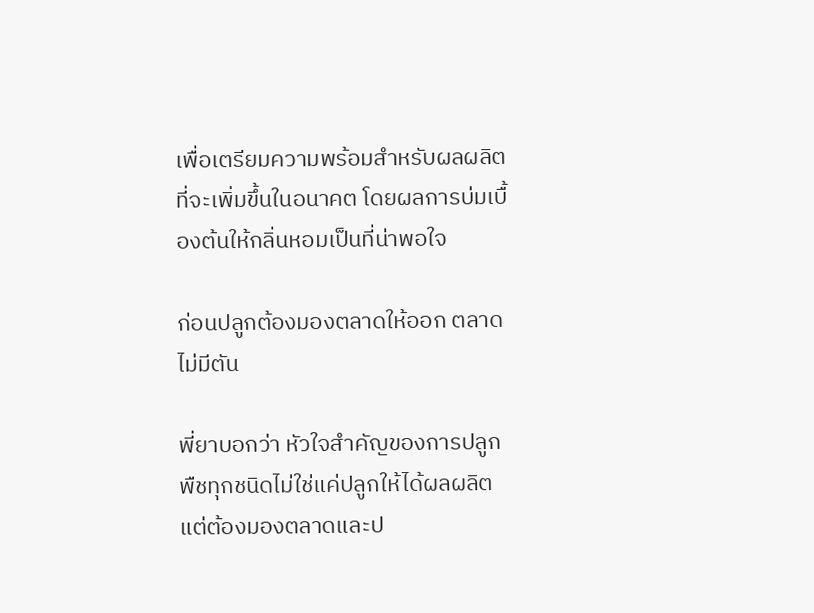เพื่อเตรียมความพร้อมสำหรับผลผลิตที่จะเพิ่มขึ้นในอนาคต โดยผลการบ่มเบื้องต้นให้กลิ่นหอมเป็นที่น่าพอใจ

ก่อนปลูกต้องมองตลาดให้ออก ตลาดไม่มีตัน

พี่ยาบอกว่า หัวใจสำคัญของการปลูกพืชทุกชนิดไม่ใช่แค่ปลูกให้ได้ผลผลิต แต่ต้องมองตลาดและป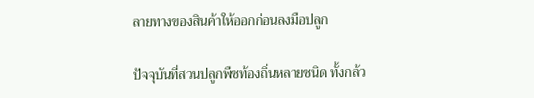ลายทางของสินค้าให้ออกก่อนลงมือปลูก

ปัจจุบันที่สวนปลูกพืชท้องถิ่นหลายชนิด ทั้งกล้ว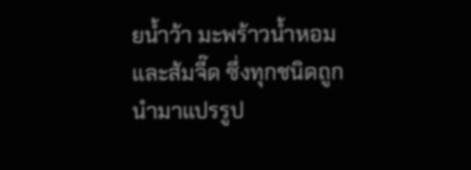ยน้ำว้า มะพร้าวน้ำหอม และส้มจี๊ด ซึ่งทุกชนิดถูกนำมาแปรรูป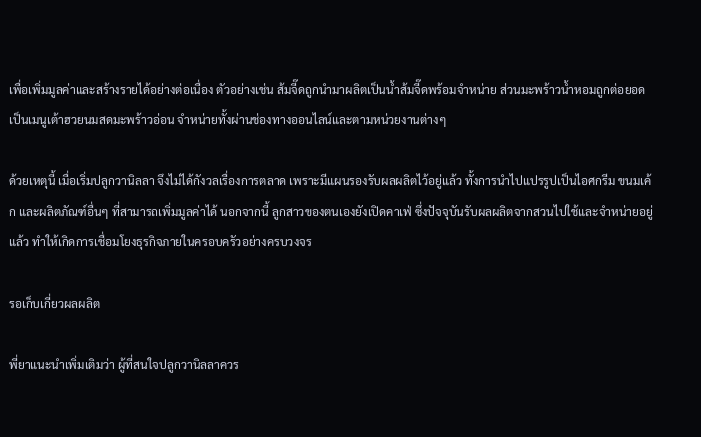เพื่อเพิ่มมูลค่าและสร้างรายได้อย่างต่อเนื่อง ตัวอย่างเช่น ส้มจี๊ดถูกนำมาผลิตเป็นน้ำส้มจี๊ดพร้อมจำหน่าย ส่วนมะพร้าวน้ำหอมถูกต่อยอดเป็นเมนูเต้าฮวยนมสดมะพร้าวอ่อน จำหน่ายทั้งผ่านช่องทางออนไลน์และตามหน่วยงานต่างๆ

ด้วยเหตุนี้ เมื่อเริ่มปลูกวานิลลา จึงไม่ได้กังวลเรื่องการตลาด เพราะมีแผนรองรับผลผลิตไว้อยู่แล้ว ทั้งการนำไปแปรรูปเป็นไอศกรีม ขนมเค้ก และผลิตภัณฑ์อื่นๆ ที่สามารถเพิ่มมูลค่าได้ นอกจากนี้ ลูกสาวของตนเองยังเปิดคาเฟ่ ซึ่งปัจจุบันรับผลผลิตจากสวนไปใช้และจำหน่ายอยู่แล้ว ทำให้เกิดการเชื่อมโยงธุรกิจภายในครอบครัวอย่างครบวงจร

รอเก็บเกี่ยวผลผลิต

พี่ยาแนะนำเพิ่มเติมว่า ผู้ที่สนใจปลูกวานิลลาควร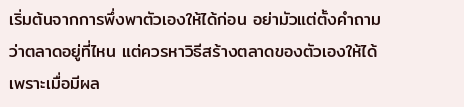เริ่มต้นจากการพึ่งพาตัวเองให้ได้ก่อน อย่ามัวแต่ตั้งคำถามว่าตลาดอยู่ที่ไหน แต่ควรหาวิธีสร้างตลาดของตัวเองให้ได้ เพราะเมื่อมีผล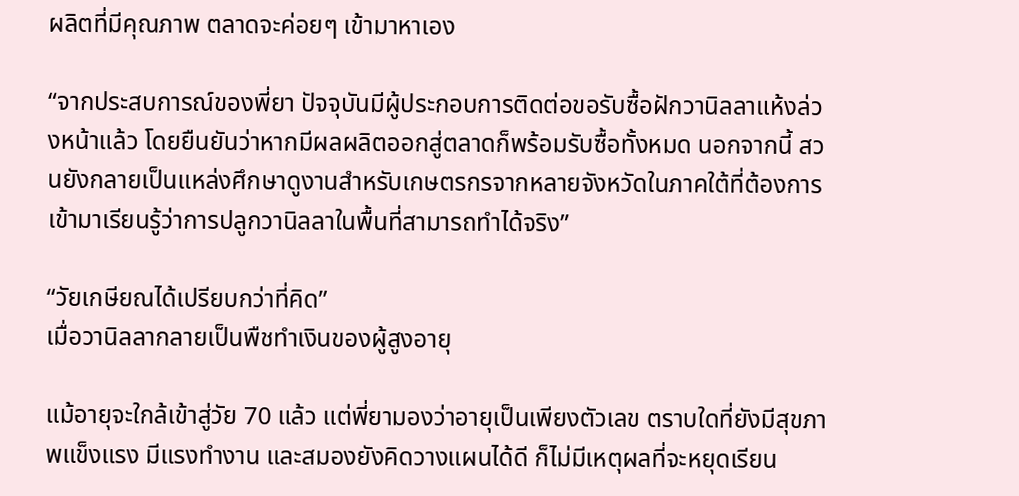ผลิตที่มีคุณภาพ ตลาดจะค่อยๆ เข้ามาหาเอง

“จากประสบการณ์ของพี่ยา ปัจจุบันมีผู้ประกอบการติดต่อขอรับซื้อฝักวานิลลาแห้งล่วงหน้าแล้ว โดยยืนยันว่าหากมีผลผลิตออกสู่ตลาดก็พร้อมรับซื้อทั้งหมด นอกจากนี้ สวนยังกลายเป็นแหล่งศึกษาดูงานสำหรับเกษตรกรจากหลายจังหวัดในภาคใต้ที่ต้องการเข้ามาเรียนรู้ว่าการปลูกวานิลลาในพื้นที่สามารถทำได้จริง”

“วัยเกษียณได้เปรียบกว่าที่คิด”
เมื่อวานิลลากลายเป็นพืชทำเงินของผู้สูงอายุ

แม้อายุจะใกล้เข้าสู่วัย 70 แล้ว แต่พี่ยามองว่าอายุเป็นเพียงตัวเลข ตราบใดที่ยังมีสุขภาพแข็งแรง มีแรงทำงาน และสมองยังคิดวางแผนได้ดี ก็ไม่มีเหตุผลที่จะหยุดเรียน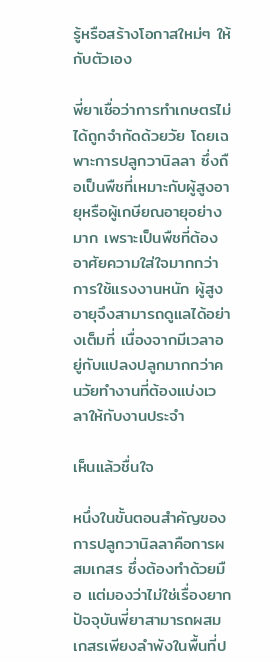รู้หรือสร้างโอกาสใหม่ๆ ให้กับตัวเอง

พี่ยาเชื่อว่าการทำเกษตรไม่ได้ถูกจำกัดด้วยวัย โดยเฉพาะการปลูกวานิลลา ซึ่งถือเป็นพืชที่เหมาะกับผู้สูงอายุหรือผู้เกษียณอายุอย่างมาก เพราะเป็นพืชที่ต้องอาศัยความใส่ใจมากกว่าการใช้แรงงานหนัก ผู้สูงอายุจึงสามารถดูแลได้อย่างเต็มที่ เนื่องจากมีเวลาอยู่กับแปลงปลูกมากกว่าคนวัยทำงานที่ต้องแบ่งเวลาให้กับงานประจำ

เห็นแล้วชื่นใจ

หนึ่งในขั้นตอนสำคัญของการปลูกวานิลลาคือการผสมเกสร ซึ่งต้องทำด้วยมือ แต่มองว่าไม่ใช่เรื่องยาก ปัจจุบันพี่ยาสามารถผสมเกสรเพียงลำพังในพื้นที่ป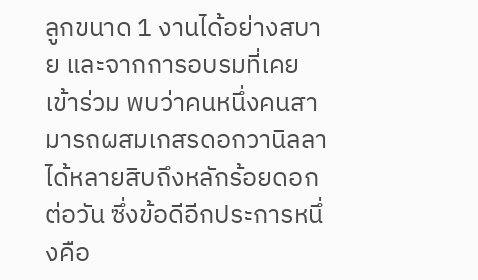ลูกขนาด 1 งานได้อย่างสบาย และจากการอบรมที่เคยเข้าร่วม พบว่าคนหนึ่งคนสามารถผสมเกสรดอกวานิลลาได้หลายสิบถึงหลักร้อยดอกต่อวัน ซึ่งข้อดีอีกประการหนึ่งคือ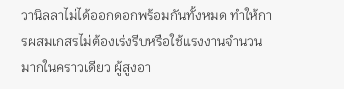วานิลลาไม่ได้ออกดอกพร้อมกันทั้งหมด ทำให้การผสมเกสรไม่ต้องเร่งรีบหรือใช้แรงงานจำนวนมากในคราวเดียว ผู้สูงอา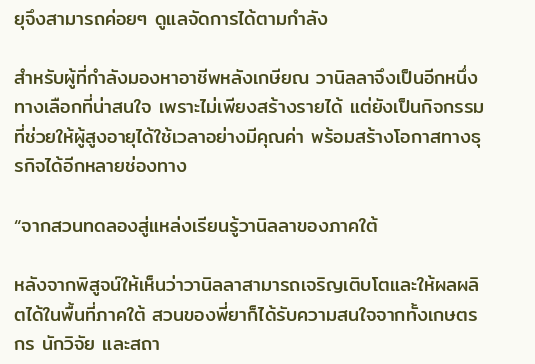ยุจึงสามารถค่อยๆ ดูแลจัดการได้ตามกำลัง

สำหรับผู้ที่กำลังมองหาอาชีพหลังเกษียณ วานิลลาจึงเป็นอีกหนึ่งทางเลือกที่น่าสนใจ เพราะไม่เพียงสร้างรายได้ แต่ยังเป็นกิจกรรมที่ช่วยให้ผู้สูงอายุได้ใช้เวลาอย่างมีคุณค่า พร้อมสร้างโอกาสทางธุรกิจได้อีกหลายช่องทาง

“จากสวนทดลองสู่แหล่งเรียนรู้วานิลลาของภาคใต้

หลังจากพิสูจน์ให้เห็นว่าวานิลลาสามารถเจริญเติบโตและให้ผลผลิตได้ในพื้นที่ภาคใต้ สวนของพี่ยาก็ได้รับความสนใจจากทั้งเกษตรกร นักวิจัย และสถา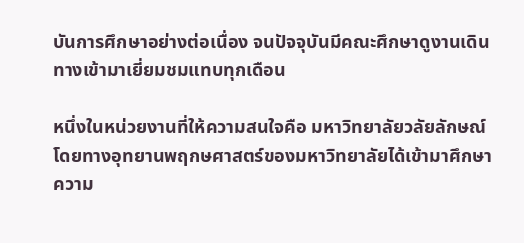บันการศึกษาอย่างต่อเนื่อง จนปัจจุบันมีคณะศึกษาดูงานเดินทางเข้ามาเยี่ยมชมแทบทุกเดือน

หนึ่งในหน่วยงานที่ให้ความสนใจคือ มหาวิทยาลัยวลัยลักษณ์ โดยทางอุทยานพฤกษศาสตร์ของมหาวิทยาลัยได้เข้ามาศึกษาความ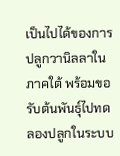เป็นไปได้ของการปลูกวานิลลาในภาคใต้ พร้อมขอรับต้นพันธุ์ไปทดลองปลูกในระบบ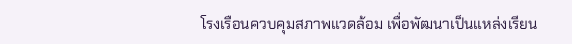โรงเรือนควบคุมสภาพแวดล้อม เพื่อพัฒนาเป็นแหล่งเรียน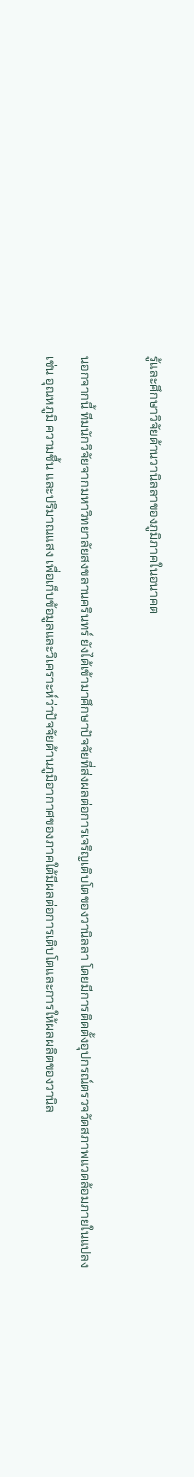รู้และศึกษาวิจัยด้านวานิลลาของภูมิภาคในอนาคต

นอกจากนี้ ทีมนักวิจัยจากมหาวิทยาลัยสงขลานครินทร์ ยังได้เข้ามาศึกษาปัจจัยที่ส่งผลต่อการเจริญเติบโตของวานิลลา โดยมีการติดตั้งอุปกรณ์ตรวจวัดสภาพแวดล้อมภายในแปลง เช่น อุณหภูมิ ความชื้น และปริมาณแสง เพื่อเก็บข้อมูลและวิเคราะห์ว่าปัจจัยด้านภูมิอากาศของภาคใต้มีผลต่อการเติบโตและการให้ผลผลิตของวานิล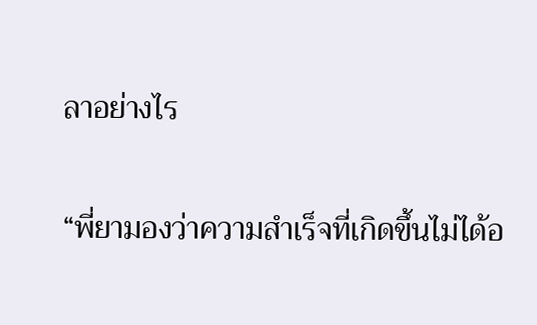ลาอย่างไร

“พี่ยามองว่าความสำเร็จที่เกิดขึ้นไม่ได้อ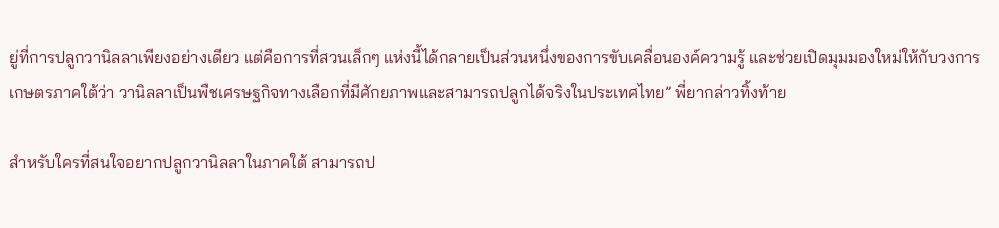ยู่ที่การปลูกวานิลลาเพียงอย่างเดียว แต่คือการที่สวนเล็กๆ แห่งนี้ได้กลายเป็นส่วนหนึ่งของการขับเคลื่อนองค์ความรู้ และช่วยเปิดมุมมองใหม่ให้กับวงการเกษตรภาคใต้ว่า วานิลลาเป็นพืชเศรษฐกิจทางเลือกที่มีศักยภาพและสามารถปลูกได้จริงในประเทศไทย” พี่ยากล่าวทิ้งท้าย

สำหรับใครที่สนใจอยากปลูกวานิลลาในภาคใต้ สามารถป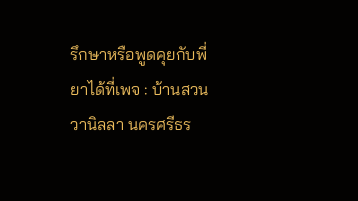รึกษาหรือพูดคุยกับพี่ยาได้ที่เพจ : บ้านสวนวานิลลา นครศรีธร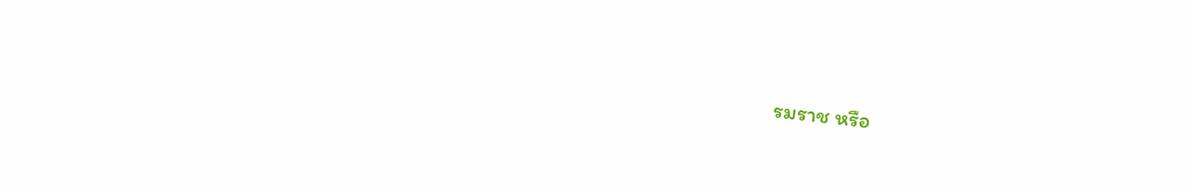รมราช หรือ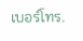เบอร์โทร.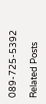089-725-5392

Related Posts